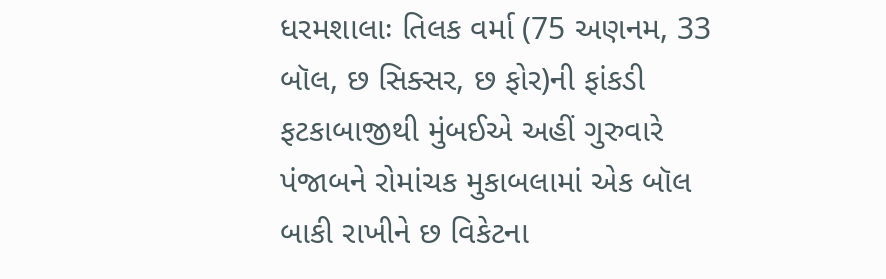ધરમશાલાઃ તિલક વર્મા (75 અણનમ, 33 બૉલ, છ સિક્સર, છ ફોર)ની ફાંકડી ફટકાબાજીથી મુંબઈએ અહીં ગુરુવારે પંજાબને રોમાંચક મુકાબલામાં એક બૉલ બાકી રાખીને છ વિકેટના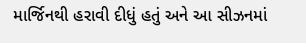માર્જિનથી હરાવી દીધું હતું અને આ સીઝનમાં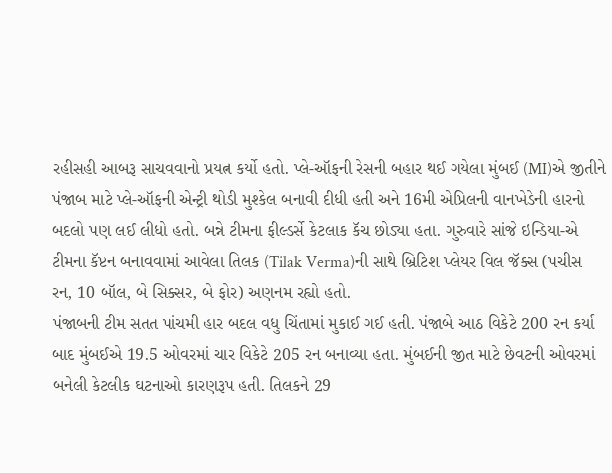રહીસહી આબરૂ સાચવવાનો પ્રયત્ન કર્યો હતો. પ્લે-ઑફની રેસની બહાર થઈ ગયેલા મુંબઈ (MI)એ જીતીને પંજાબ માટે પ્લે-ઑફની એન્ટ્રી થોડી મુશ્કેલ બનાવી દીધી હતી અને 16મી એપ્રિલની વાનખેડેની હારનો બદલો પણ લઈ લીધો હતો. બન્ને ટીમના ફીલ્ડર્સે કેટલાક કૅચ છોડ્યા હતા. ગુરુવારે સાંજે ઇન્ડિયા-એ ટીમના કૅપ્ટન બનાવવામાં આવેલા તિલક (Tilak Verma)ની સાથે બ્રિટિશ પ્લેયર વિલ જૅક્સ (પચીસ રન, 10 બૉલ, બે સિક્સર, બે ફોર) અણનમ રહ્યો હતો.
પંજાબની ટીમ સતત પાંચમી હાર બદલ વધુ ચિંતામાં મુકાઈ ગઈ હતી. પંજાબે આઠ વિકેટે 200 રન કર્યા બાદ મુંબઈએ 19.5 ઓવરમાં ચાર વિકેટે 205 રન બનાવ્યા હતા. મુંબઈની જીત માટે છેવટની ઓવરમાં બનેલી કેટલીક ઘટનાઓ કારણરૂપ હતી. તિલકને 29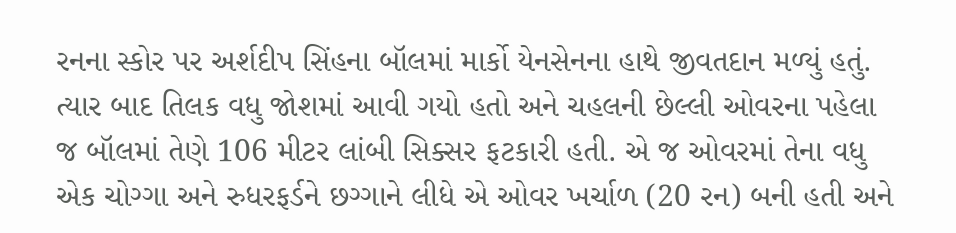રનના સ્કોર પર અર્શદીપ સિંહના બૉલમાં માર્કો યેનસેનના હાથે જીવતદાન મળ્યું હતું. ત્યાર બાદ તિલક વધુ જોશમાં આવી ગયો હતો અને ચહલની છેલ્લી ઓવરના પહેલા જ બૉલમાં તેણે 106 મીટર લાંબી સિક્સર ફટકારી હતી. એ જ ઓવરમાં તેના વધુ એક ચોગ્ગા અને રુધરફર્ડને છગ્ગાને લીધે એ ઓવર ખર્ચાળ (20 રન) બની હતી અને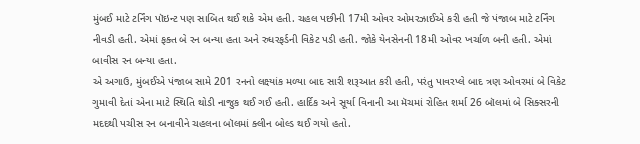મુંબઈ માટે ટર્નિંગ પૉઇન્ટ પણ સાબિત થઈ શકે એમ હતી. ચહલ પછીની 17મી ઓવર ઓમરઝાઈએ કરી હતી જે પંજાબ માટે ટર્નિંગ નીવડી હતી. એમાં ફક્ત બે રન બન્યા હતા અને રુધરફર્ડની વિકેટ પડી હતી. જોકે યેનસેનની 18મી ઓવર ખર્ચાળ બની હતી. એમાં બાવીસ રન બન્યા હતા.
એ અગાઉ, મુંબઈએ પંજાબ સામે 201 રનનો લક્ષ્યાંક મળ્યા બાદ સારી શરૂઆત કરી હતી, પરંતુ પાવરપ્લે બાદ ત્રણ ઓવરમાં બે વિકેટ ગુમાવી દેતાં એના માટે સ્થિતિ થોડી નાજુક થઈ ગઈ હતી. હાર્દિક અને સૂર્યા વિનાની આ મૅચમાં રોહિત શર્મા 26 બૉલમાં બે સિક્સરની મદદથી પચીસ રન બનાવીને ચહલના બૉલમાં ક્લીન બોલ્ડ થઈ ગયો હતો.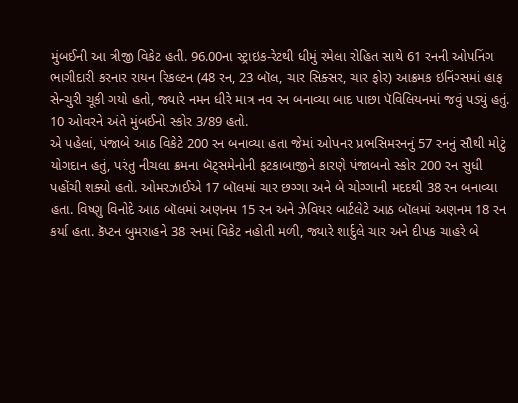મુંબઈની આ ત્રીજી વિકેટ હતી. 96.00ના સ્ટ્રાઇક-રેટથી ધીમું રમેલા રોહિત સાથે 61 રનની ઓપનિંગ ભાગીદારી કરનાર રાયન રિકલ્ટન (48 રન, 23 બૉલ, ચાર સિક્સર, ચાર ફોર) આક્રમક ઇનિંગ્સમાં હાફ સેન્ચુરી ચૂકી ગયો હતો, જ્યારે નમન ધીરે માત્ર નવ રન બનાવ્યા બાદ પાછા પૅવિલિયનમાં જવું પડ્યું હતું. 10 ઓવરને અંતે મુંબઈનો સ્કોર 3/89 હતો.
એ પહેલાં, પંજાબે આઠ વિકેટે 200 રન બનાવ્યા હતા જેમાં ઓપનર પ્રભસિમરનનું 57 રનનું સૌથી મોટું યોગદાન હતું, પરંતુ નીચલા ક્રમના બૅટ્સમેનોની ફટકાબાજીને કારણે પંજાબનો સ્કોર 200 રન સુધી પહોંચી શક્યો હતો. ઓમરઝાઈએ 17 બૉલમાં ચાર છગ્ગા અને બે ચોગ્ગાની મદદથી 38 રન બનાવ્યા હતા. વિષ્ણુ વિનોદે આઠ બૉલમાં અણનમ 15 રન અને ઝેવિયર બાર્ટલેટે આઠ બૉલમાં અણનમ 18 રન કર્યા હતા. કૅપ્ટન બુમરાહને 38 રનમાં વિકેટ નહોતી મળી, જ્યારે શાર્દુલે ચાર અને દીપક ચાહરે બે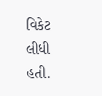વિકેટ લીધી હતી.